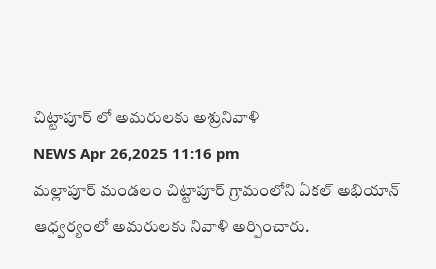చిట్టాపూర్ లో అమరులకు అశ్రునివాళి
NEWS Apr 26,2025 11:16 pm
మల్లాపూర్ మండలం చిట్టాపూర్ గ్రామంలోని ఏకల్ అభియాన్ ఆధ్వర్యంలో అమరులకు నివాళి అర్పించారు.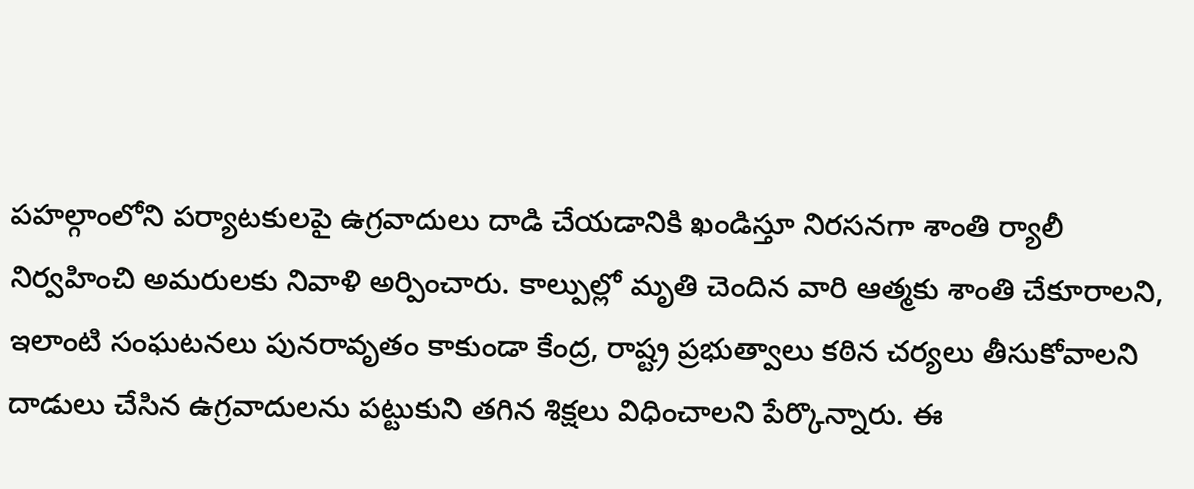పహల్గాంలోని పర్యాటకులపై ఉగ్రవాదులు దాడి చేయడానికి ఖండిస్తూ నిరసనగా శాంతి ర్యాలీ నిర్వహించి అమరులకు నివాళి అర్పించారు. కాల్పుల్లో మృతి చెందిన వారి ఆత్మకు శాంతి చేకూరాలని, ఇలాంటి సంఘటనలు పునరావృతం కాకుండా కేంద్ర, రాష్ట్ర ప్రభుత్వాలు కఠిన చర్యలు తీసుకోవాలని దాడులు చేసిన ఉగ్రవాదులను పట్టుకుని తగిన శిక్షలు విధించాలని పేర్కొన్నారు. ఈ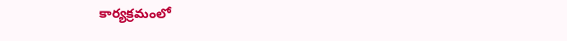కార్యక్రమంలో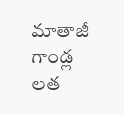మాతాజీ గాండ్ల లత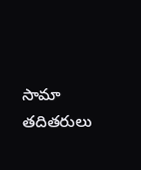సామా తదితరులు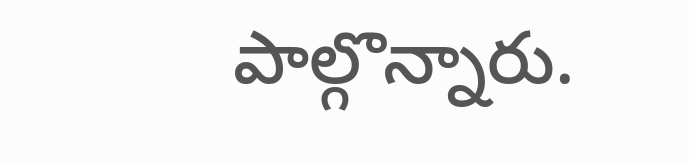పాల్గొన్నారు.